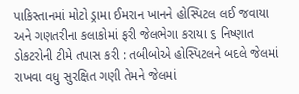પાકિસ્તાનમાં મોટો ડ્રામા ઈમરાન ખાનને હોસ્પિટલ લઈ જવાયા અને ગણતરીના કલાકોમાં ફરી જેલભેગા કરાયા ૬ નિષ્ણાત ડોકટરોની ટીમે તપાસ કરી : તબીબોએ હોસ્પિટલને બદલે જેલમાં રાખવા વધુ સુરક્ષિત ગણી તેમને જેલમાં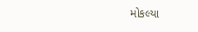મોકલ્યા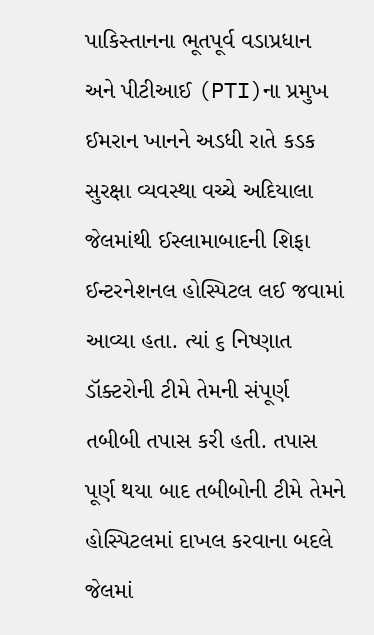પાકિસ્તાનના ભૂતપૂર્વ વડાપ્રધાન અને પીટીઆઈ (PTI)ના પ્રમુખ ઈમરાન ખાનને અડધી રાતે કડક સુરક્ષા વ્યવસ્થા વચ્ચે અદિયાલા જેલમાંથી ઈસ્લામાબાદની શિફા ઈન્ટરનેશનલ હોસ્પિટલ લઈ જવામાં આવ્યા હતા. ત્યાં ૬ નિષ્ણાત ડૉક્ટરોની ટીમે તેમની સંપૂર્ણ તબીબી તપાસ કરી હતી. તપાસ પૂર્ણ થયા બાદ તબીબોની ટીમે તેમને હોસ્પિટલમાં દાખલ કરવાના બદલે જેલમાં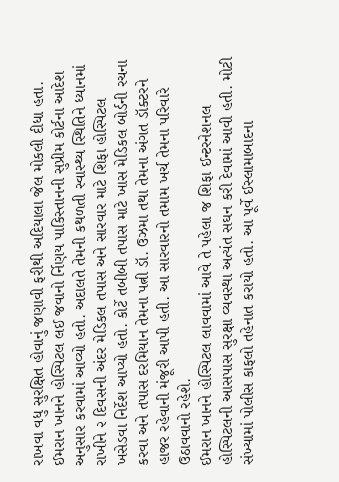રાખવા વધુ સુરક્ષિત હોવાનું જણાવી ફરીથી અદિયાલા જેલ મોકલી દીધા હતા.
ઈમરાન ખાનને હોસ્પિટલ લઈ જવાનો ર્નિણય પાકિસ્તાનની સુપ્રીમ કોર્ટના આદેશ અનુસાર કરવામાં આવ્યો હતો. અદાલતે તેમની કથળતી સ્વાસ્થ્ય સ્થિતિને ધ્યાનમાં રાખીને ૨ દિવસની અંદર મેડિકલ તપાસ અને સારવાર માટે શિફા હોસ્પિટલ ખસેડવા નિર્દેશ આપ્યો હતો. કોર્ટે તબીબી તપાસ માટે ખાસ મેડિકલ બોર્ડની રચના કરવા અને તપાસ દરમિયાન તેમના પત્ની ડૉ. ઉઝમા તથા તેમના અંગત ડૉક્ટરને હાજર રહેવાની મંજૂરી આપી હતી. આ સારવારનો તમામ ખર્ચ તેમના પરિવારે ઉઠાવવાનો રહેશે.
ઈમરાન ખાનને હોસ્પિટલ લાવવામાં આવે તે પહેલા જ શિફા ઈન્ટરનેશનલ હોસ્પિટલની આસપાસ સુરક્ષા વ્યવસ્થા અત્યંત સઘન કરી દેવામાં આવી હતી. મોટી સંખ્યામાં પોલીસ કાફલો તહેનાત કરાયો હતો. આ પૂર્વે ઈસ્લામાબાદના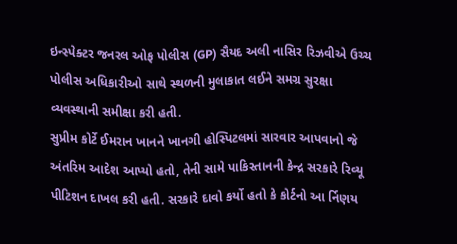ઇન્સ્પેક્ટર જનરલ ઓફ પોલીસ (GP) સૈયદ અલી નાસિર રિઝવીએ ઉચ્ચ પોલીસ અધિકારીઓ સાથે સ્થળની મુલાકાત લઈને સમગ્ર સુરક્ષા વ્યવસ્થાની સમીક્ષા કરી હતી.
સુપ્રીમ કોર્ટે ઈમરાન ખાનને ખાનગી હોસ્પિટલમાં સારવાર આપવાનો જે અંતરિમ આદેશ આપ્યો હતો, તેની સામે પાકિસ્તાનની કેન્દ્ર સરકારે રિવ્યૂ પીટિશન દાખલ કરી હતી. સરકારે દાવો કર્યો હતો કે કોર્ટનો આ ર્નિણય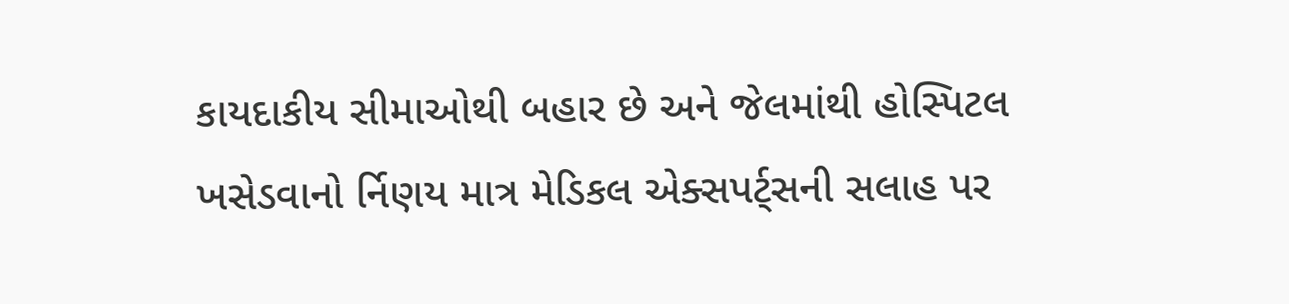કાયદાકીય સીમાઓથી બહાર છે અને જેલમાંથી હોસ્પિટલ ખસેડવાનો ર્નિણય માત્ર મેડિકલ એક્સપર્ટ્સની સલાહ પર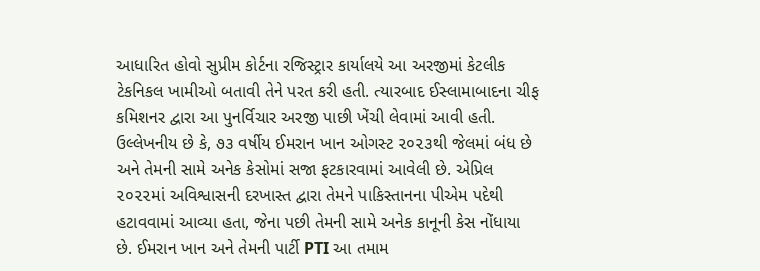આધારિત હોવો સુપ્રીમ કોર્ટના રજિસ્ટ્રાર કાર્યાલયે આ અરજીમાં કેટલીક ટેકનિકલ ખામીઓ બતાવી તેને પરત કરી હતી. ત્યારબાદ ઈસ્લામાબાદના ચીફ કમિશનર દ્વારા આ પુનર્વિચાર અરજી પાછી ખેંચી લેવામાં આવી હતી.
ઉલ્લેખનીય છે કે, ૭૩ વર્ષીય ઈમરાન ખાન ઓગસ્ટ ૨૦૨૩થી જેલમાં બંધ છે અને તેમની સામે અનેક કેસોમાં સજા ફટકારવામાં આવેલી છે. એપ્રિલ ૨૦૨૨માં અવિશ્વાસની દરખાસ્ત દ્વારા તેમને પાકિસ્તાનના પીએમ પદેથી હટાવવામાં આવ્યા હતા, જેના પછી તેમની સામે અનેક કાનૂની કેસ નોંધાયા છે. ઈમરાન ખાન અને તેમની પાર્ટી PTI આ તમામ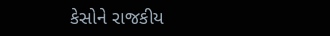કેસોને રાજકીય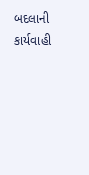બદલાની કાર્યવાહી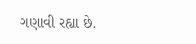ગણાવી રહ્યા છે.